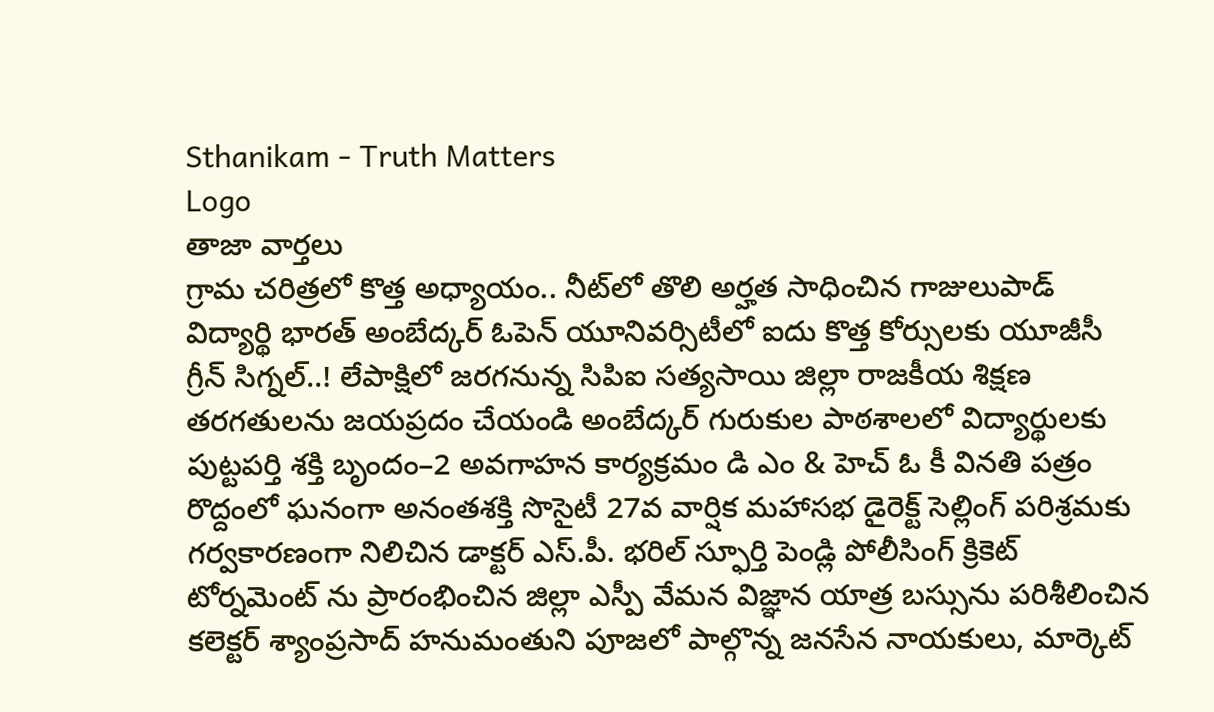Sthanikam - Truth Matters
Logo
తాజా వార్తలు
గ్రామ చరిత్రలో కొత్త అధ్యాయం.. నీట్‌లో తొలి అర్హత సాధించిన గాజులుపాడ్ విద్యార్థి భారత్ అంబేద్కర్ ఓపెన్ యూనివర్సిటీలో ఐదు కొత్త కోర్సులకు యూజీసీ గ్రీన్ సిగ్నల్..! లేపాక్షిలో జరగనున్న సిపిఐ సత్యసాయి జిల్లా రాజకీయ శిక్షణ తరగతులను జయప్రదం చేయండి అంబేద్కర్ గురుకుల పాఠశాలలో విద్యార్థులకు పుట్టపర్తి శక్తి బృందం–2 అవగాహన కార్యక్రమం డి ఎం & హెచ్ ఓ కీ వినతి పత్రం రొద్దంలో ఘనంగా అనంతశక్తి సొసైటీ 27వ వార్షిక మహాసభ డైరెక్ట్ సెల్లింగ్ పరిశ్రమకు గర్వకారణంగా నిలిచిన డాక్టర్ ఎస్.పీ. భరిల్ స్ఫూర్తి పెండ్లి పోలీసింగ్ క్రికెట్ టోర్నమెంట్ ను ప్రారంభించిన జిల్లా ఎస్పీ వేమన విజ్ఞాన యాత్ర బస్సును పరిశీలించిన కలెక్టర్ శ్యాంప్రసాద్ హనుమంతుని పూజలో పాల్గొన్న జనసేన నాయకులు, మార్కెట్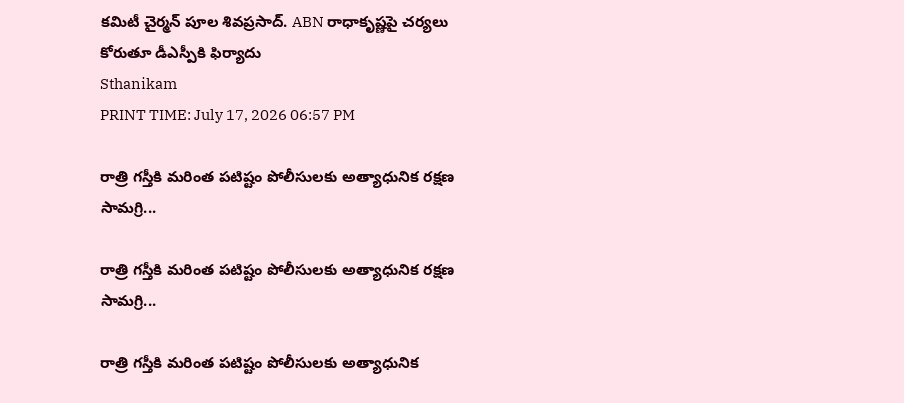కమిటీ చైర్మన్ పూల శివప్రసాద్. ABN రాధాకృష్ణపై చర్యలు కోరుతూ డీఎస్పీకి ఫిర్యాదు
Sthanikam
PRINT TIME: July 17, 2026 06:57 PM

రాత్రి గస్తీకి మరింత పటిష్టం పోలీసులకు అత్యాధునిక రక్షణ సామగ్రి...

రాత్రి గస్తీకి మరింత పటిష్టం పోలీసులకు అత్యాధునిక రక్షణ సామగ్రి...

రాత్రి గస్తీకి మరింత పటిష్టం పోలీసులకు అత్యాధునిక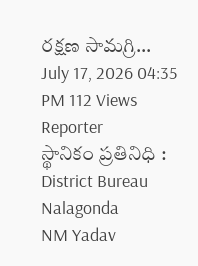రక్షణ సామగ్రి...
July 17, 2026 04:35 PM 112 Views
Reporter
స్థానికం ప్రతినిధి : District Bureau Nalagonda
NM Yadav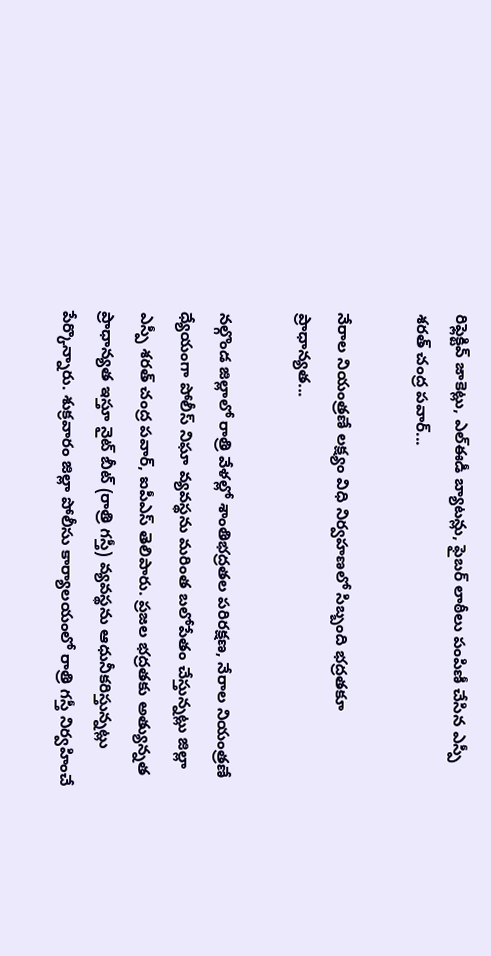రిఫ్లెక్టివ్ జాకెట్లు, ఎల్ఈడీ బ్యాటన్లు, ఫైబర్ లాఠీలు పంపిణీ చేసిన ఎస్పీ శరత్ చంద్ర పవార్...

నేరాల నియంత్రణే లక్ష్యం విధి నిర్వహణలో సిబ్బంది భద్రతకూ ప్రాధాన్యత...

నల్గొండ జిల్లాలో రాత్రి వేళల్లో శాంతిభద్రతల పరిరక్షణ, నేరాల నియంత్రణే ధ్యేయంగా పోలీస్ నిఘా వ్యవస్థను మరింత బలోపేతం చేస్తున్నట్లు జిల్లా ఎస్పీ శరత్ చంద్ర పవార్, ఐపీఎస్ తెలిపారు. ప్రజల భద్రతకు అత్యున్నత ప్రాధాన్యత ఇస్తూ నైట్ బీట్ (రాత్రి గస్తీ) వ్యవస్థను ఆధునీకరిస్తున్నట్లు పేర్కొన్నారు. శుక్రవారం జిల్లా పోలీసు కార్యాలయంలో రాత్రి గస్తీ నిర్వహించే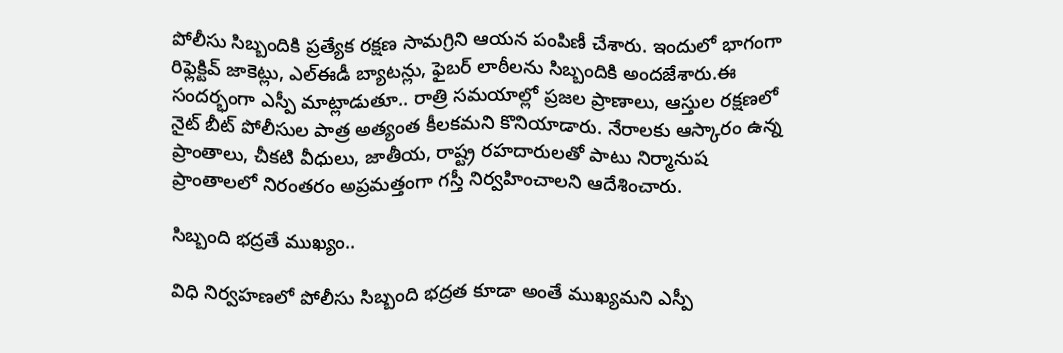పోలీసు సిబ్బందికి ప్రత్యేక రక్షణ సామగ్రిని ఆయన పంపిణీ చేశారు. ఇందులో భాగంగా రిఫ్లెక్టివ్ జాకెట్లు, ఎల్ఈడీ బ్యాటన్లు, ఫైబర్ లాఠీలను సిబ్బందికి అందజేశారు.ఈ సందర్భంగా ఎస్పీ మాట్లాడుతూ.. రాత్రి సమయాల్లో ప్రజల ప్రాణాలు, ఆస్తుల రక్షణలో నైట్ బీట్ పోలీసుల పాత్ర అత్యంత కీలకమని కొనియాడారు. నేరాలకు ఆస్కారం ఉన్న ప్రాంతాలు, చీకటి వీధులు, జాతీయ, రాష్ట్ర రహదారులతో పాటు నిర్మానుష ప్రాంతాలలో నిరంతరం అప్రమత్తంగా గస్తీ నిర్వహించాలని ఆదేశించారు.

సిబ్బంది భద్రతే ముఖ్యం..

విధి నిర్వహణలో పోలీసు సిబ్బంది భద్రత కూడా అంతే ముఖ్యమని ఎస్పీ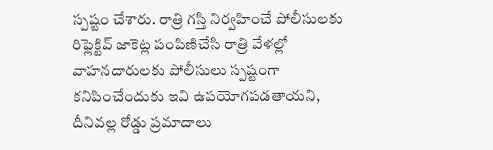స్పష్టం చేశారు. రాత్రి గస్తి నిర్వహించే పోలీసులకు రిఫ్లెక్టివ్ జాకెట్ల పంపిణిచేసి రాత్రి వేళల్లో వాహనదారులకు పోలీసులు స్పష్టంగా కనిపించేందుకు ఇవి ఉపయోగపడతాయని, దీనివల్ల రోడ్డు ప్రమాదాలు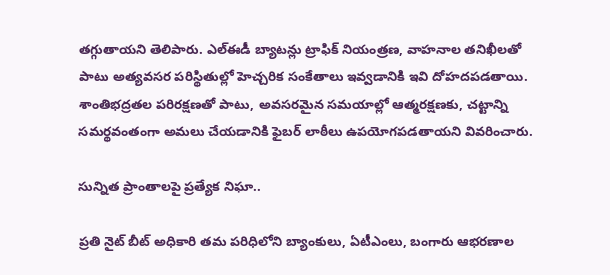తగ్గుతాయని తెలిపారు. ఎల్ఈడీ బ్యాటన్లు ట్రాఫిక్ నియంత్రణ, వాహనాల తనిఖీలతో పాటు అత్యవసర పరిస్థితుల్లో హెచ్చరిక సంకేతాలు ఇవ్వడానికి ఇవి దోహదపడతాయి. శాంతిభద్రతల పరిరక్షణతో పాటు, అవసరమైన సమయాల్లో ఆత్మరక్షణకు, చట్టాన్ని సమర్థవంతంగా అమలు చేయడానికి ఫైబర్ లాఠీలు ఉపయోగపడతాయని వివరించారు.

సున్నిత ప్రాంతాలపై ప్రత్యేక నిఘా..

ప్రతి నైట్ బీట్ అధికారి తమ పరిధిలోని బ్యాంకులు, ఏటీఎంలు, బంగారు ఆభరణాల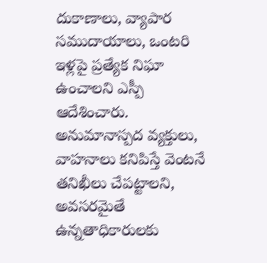దుకాణాలు, వ్యాపార సముదాయాలు, ఒంటరి ఇళ్లపై ప్రత్యేక నిఘా ఉంచాలని ఎస్పీ ఆదేశించారు. అనుమానాస్పద వ్యక్తులు, వాహనాలు కనిపిస్తే వెంటనే తనిఖీలు చేపట్టాలని, అవసరమైతే ఉన్నతాధికారులకు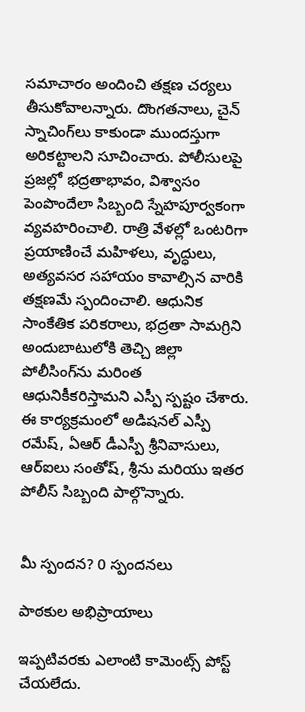సమాచారం అందించి తక్షణ చర్యలు తీసుకోవాలన్నారు. దొంగతనాలు, చైన్ స్నాచింగ్‌లు కాకుండా ముందస్తుగా అరికట్టాలని సూచించారు. పోలీసులపై ప్రజల్లో భద్రతాభావం, విశ్వాసం పెంపొందేలా సిబ్బంది స్నేహపూర్వకంగా వ్యవహరించాలి. రాత్రి వేళల్లో ఒంటరిగా ప్రయాణించే మహిళలు, వృద్ధులు, అత్యవసర సహాయం కావాల్సిన వారికి తక్షణమే స్పందించాలి. ఆధునిక సాంకేతిక పరికరాలు, భద్రతా సామగ్రిని అందుబాటులోకి తెచ్చి జిల్లా పోలీసింగ్‌ను మరింత ఆధునికీకరిస్తామని ఎస్పీ స్పష్టం చేశారు. ఈ కార్యక్రమంలో అడిషనల్ ఎస్పీ రమేష్, ఏఆర్ డీఎస్పీ శ్రీనివాసులు, ఆర్ఐలు సంతోష్, శ్రీను మరియు ఇతర పోలీస్ సిబ్బంది పాల్గొన్నారు.


మీ స్పందన? 0 స్పందనలు

పాఠకుల అభిప్రాయాలు

ఇప్పటివరకు ఎలాంటి కామెంట్స్ పోస్ట్ చేయలేదు.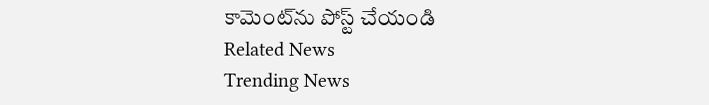కామెంట్‌ను పోస్ట్ చేయండి
Related News
Trending News